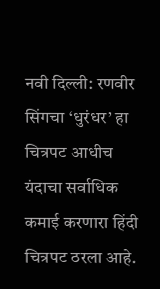नवी दिल्ली: रणवीर सिंगचा ‘धुरंधर’ हा चित्रपट आधीच यंदाचा सर्वाधिक कमाई करणारा हिंदी चित्रपट ठरला आहे.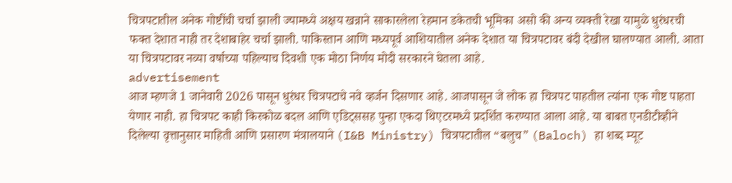चित्रपटातील अनेक गोष्टींची चर्चा झाली ज्यामध्ये अक्षय खन्नाने साकारलेला रेहमान डकेतची भूमिका असो की अन्य व्यक्ती रेखा यामुळे धुरंधरची फक्त देशात नाही तर देशाबाहेर चर्चा झाली. पाकिस्तान आणि मध्यपूर्व आशियातील अनेक देशात या चित्रपटावर बंदी देखील घालण्यात आली. आता या चित्रपटावर नव्या वर्षाच्या पहिल्याच दिवशी एक मोठा निर्णय मोदी सरकारने घेतला आहे.
advertisement
आज म्हणजे 1 जानेवारी 2026 पासून धुरंधर चित्रपटाचे नवे व्हर्जन दिसणार आहे. आजपासून जे लोक हा चित्रपट पाहतील त्यांना एक गोष्ट पाहता येणार नाही. हा चित्रपट काही किरकोळ बदल आणि एडिट्ससह पुन्हा एकदा थिएटरमध्ये प्रदर्शित करण्यात आला आहे. या बाबत एनडीटीव्हीने दिलेल्या वृत्तानुसार माहिती आणि प्रसारण मंत्रालयाने (I&B Ministry) चित्रपटातील “बलुच” (Baloch) हा शब्द म्यूट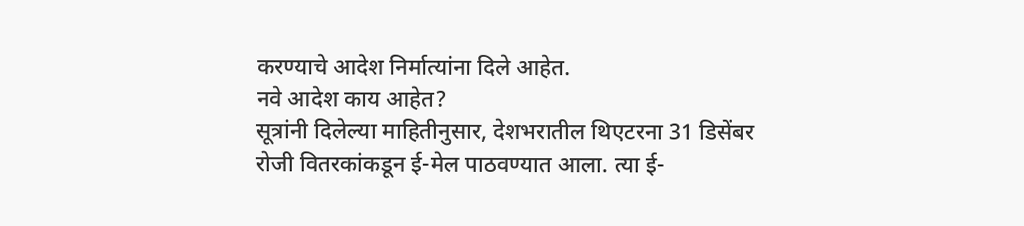करण्याचे आदेश निर्मात्यांना दिले आहेत.
नवे आदेश काय आहेत?
सूत्रांनी दिलेल्या माहितीनुसार, देशभरातील थिएटरना 31 डिसेंबर रोजी वितरकांकडून ई-मेल पाठवण्यात आला. त्या ई-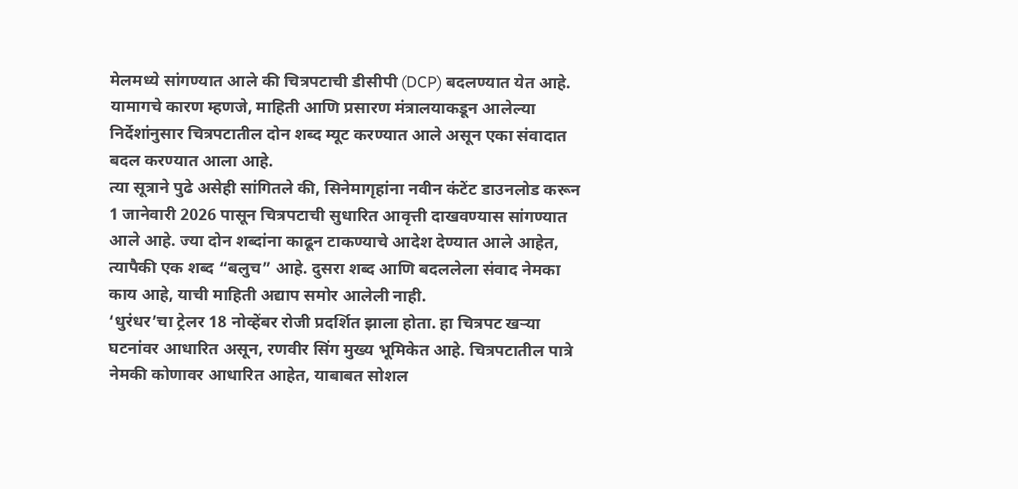मेलमध्ये सांगण्यात आले की चित्रपटाची डीसीपी (DCP) बदलण्यात येत आहे. यामागचे कारण म्हणजे, माहिती आणि प्रसारण मंत्रालयाकडून आलेल्या निर्देशांनुसार चित्रपटातील दोन शब्द म्यूट करण्यात आले असून एका संवादात बदल करण्यात आला आहे.
त्या सूत्राने पुढे असेही सांगितले की, सिनेमागृहांना नवीन कंटेंट डाउनलोड करून 1 जानेवारी 2026 पासून चित्रपटाची सुधारित आवृत्ती दाखवण्यास सांगण्यात आले आहे. ज्या दोन शब्दांना काढून टाकण्याचे आदेश देण्यात आले आहेत, त्यापैकी एक शब्द “बलुच” आहे. दुसरा शब्द आणि बदललेला संवाद नेमका काय आहे, याची माहिती अद्याप समोर आलेली नाही.
‘धुरंधर’चा ट्रेलर 18 नोव्हेंबर रोजी प्रदर्शित झाला होता. हा चित्रपट खऱ्या घटनांवर आधारित असून, रणवीर सिंग मुख्य भूमिकेत आहे. चित्रपटातील पात्रे नेमकी कोणावर आधारित आहेत, याबाबत सोशल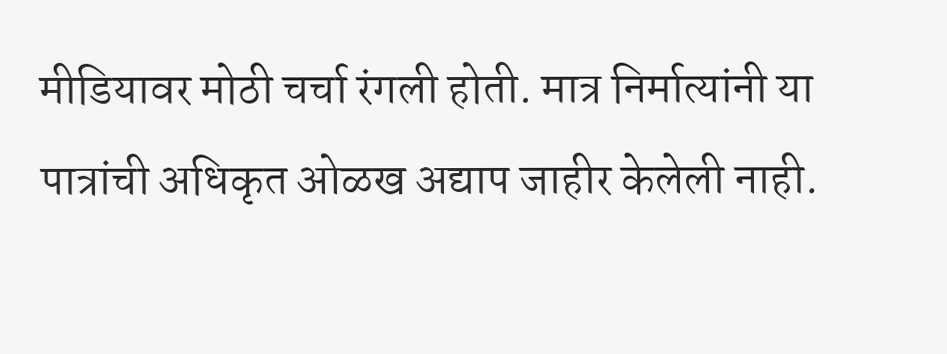मीडियावर मोठी चर्चा रंगली होती. मात्र निर्मात्यांनी या पात्रांची अधिकृत ओळख अद्याप जाहीर केलेली नाही.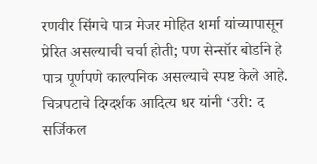रणवीर सिंगचे पात्र मेजर मोहित शर्मा यांच्यापासून प्रेरित असल्याची चर्चा होती; पण सेन्सॉर बोर्डाने हे पात्र पूर्णपणे काल्पनिक असल्याचे स्पष्ट केले आहे.
चित्रपटाचे दिग्दर्शक आदित्य धर यांनी ‘उरी: द सर्जिकल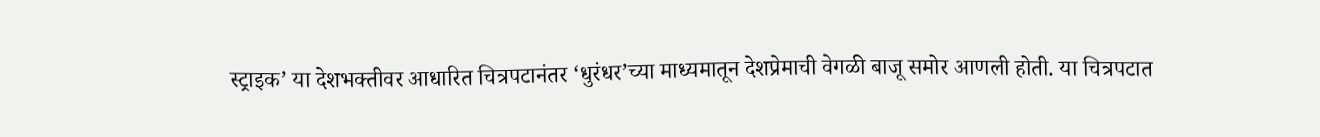स्ट्राइक’ या देशभक्तीवर आधारित चित्रपटानंतर ‘धुरंधर’च्या माध्यमातून देशप्रेमाची वेगळी बाजू समोर आणली होती. या चित्रपटात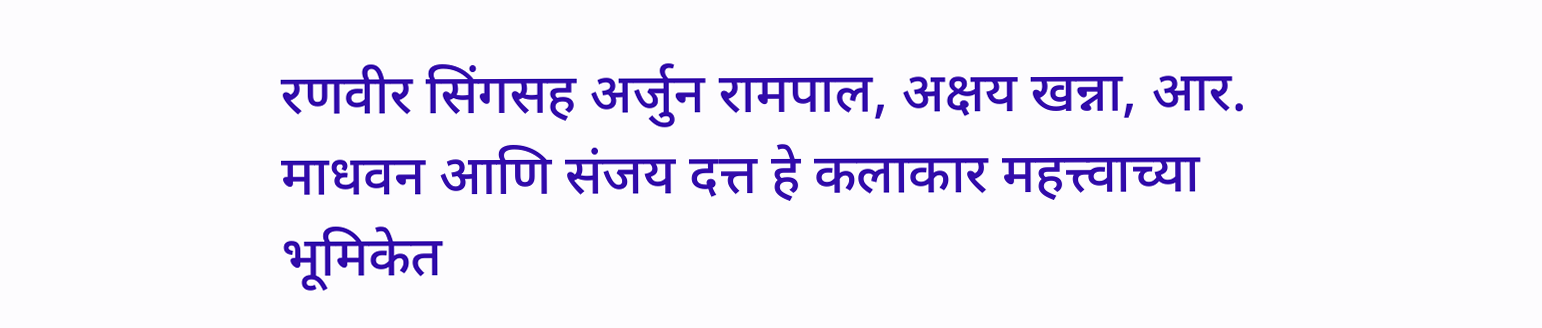रणवीर सिंगसह अर्जुन रामपाल, अक्षय खन्ना, आर. माधवन आणि संजय दत्त हे कलाकार महत्त्वाच्या भूमिकेत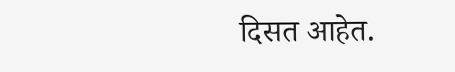दिसत आहेत.